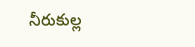నీరుకుల్ల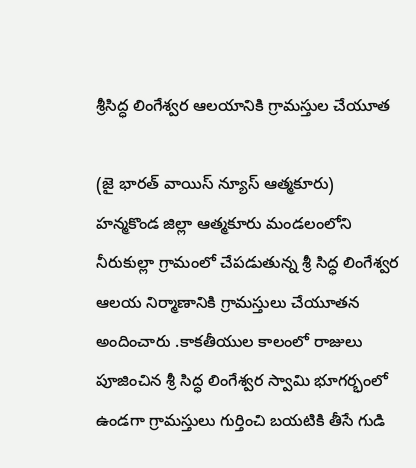శ్రీసిద్ధ లింగేశ్వర ఆలయానికి గ్రామస్తుల చేయూత

(జై భారత్ వాయిస్ న్యూస్ ఆత్మకూరు)
హన్మకొండ జిల్లా ఆత్మకూరు మండలంలోని నీరుకుల్లా గ్రామంలో చేపడుతున్న శ్రీ సిద్ధ లింగేశ్వర ఆలయ నిర్మాణానికి గ్రామస్తులు చేయూతన అందించారు .కాకతీయుల కాలంలో రాజులు పూజించిన శ్రీ సిద్ధ లింగేశ్వర స్వామి భూగర్భంలో ఉండగా గ్రామస్తులు గుర్తించి బయటికి తీసే గుడి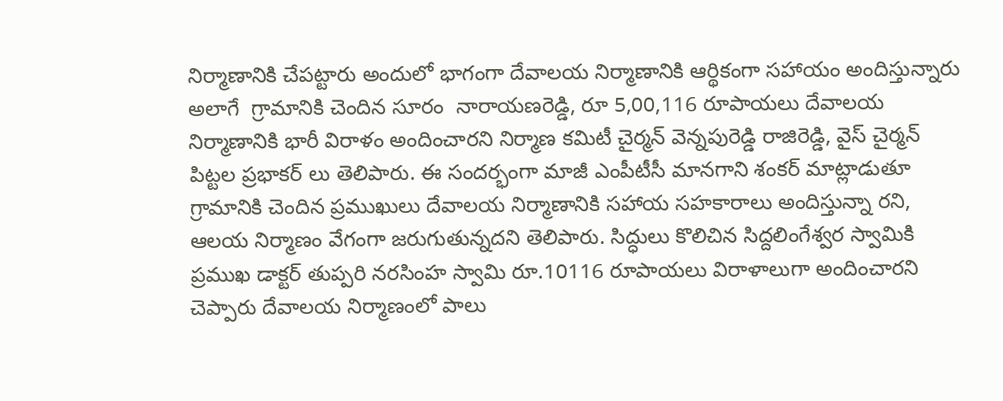నిర్మాణానికి చేపట్టారు అందులో భాగంగా దేవాలయ నిర్మాణానికి ఆర్థికంగా సహాయం అందిస్తున్నారు అలాగే  గ్రామానికి చెందిన సూరం  నారాయణరెడ్డి, రూ 5,00,116 రూపాయలు దేవాలయ నిర్మాణానికి భారీ విరాళం అందించారని నిర్మాణ కమిటీ చైర్మన్ వెన్నపురెడ్డి రాజిరెడ్డి, వైస్ చైర్మన్ పిట్టల ప్రభాకర్ లు తెలిపారు. ఈ సందర్భంగా మాజీ ఎంపీటీసీ మానగాని శంకర్ మాట్లాడుతూ గ్రామానికి చెందిన ప్రముఖులు దేవాలయ నిర్మాణానికి సహాయ సహకారాలు అందిస్తున్నా రని, ఆలయ నిర్మాణం వేగంగా జరుగుతున్నదని తెలిపారు. సిద్ధులు కొలిచిన సిద్దలింగేశ్వర స్వామికి ప్రముఖ డాక్టర్ తుప్పరి నరసింహ స్వామి రూ.10116 రూపాయలు విరాళాలుగా అందించారని చెప్పారు దేవాలయ నిర్మాణంలో పాలు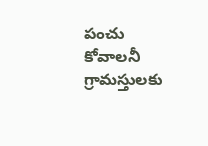పంచు కోవాలనీ గ్రామస్తులకు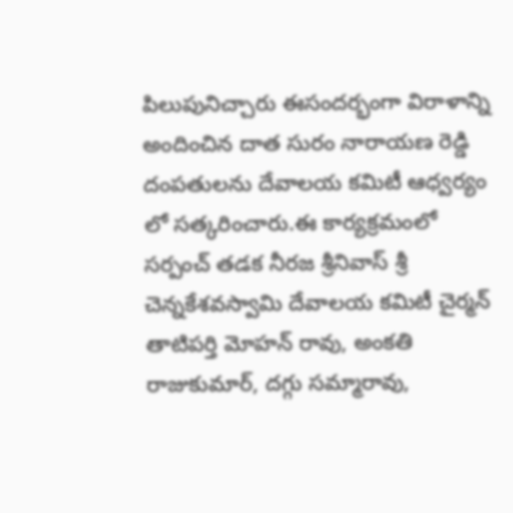పిలుపునిచ్చారు ఈసందర్భంగా విరాళాన్ని అందించిన దాత సురం నారాయణ రెడ్డి దంపతులను దేవాలయ కమిటీ ఆధ్వర్యం లో సత్కరించారు.ఈ కార్యక్రమంలో  సర్పంచ్ తడక నీరజ శ్రీనివాస్ శ్రీ చెన్నకేశవస్వామి దేవాలయ కమిటీ చైర్మన్ తాటిపర్తి మోహన్ రావు, అంకతి రాజుకుమార్, దగ్గు సమ్మారావు,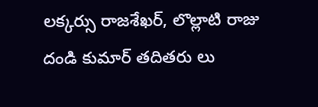లక్కర్సు రాజశేఖర్, లొల్లాటి రాజు దండి కుమార్ తదితరు లు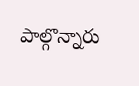పాల్గొన్నారు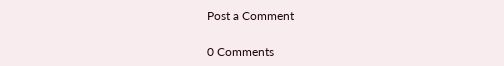Post a Comment

0 Comments